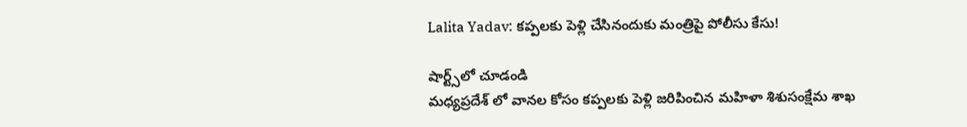Lalita Yadav: కప్పలకు పెళ్లి చేసినందుకు మంత్రిపై పోలీసు కేసు!

షార్ట్స్‌లో చూడండి
మధ్యప్రదేశ్ లో వానల కోసం కప్పలకు పెళ్లి జరిపించిన మహిళా శిశుసంక్షేమ శాఖ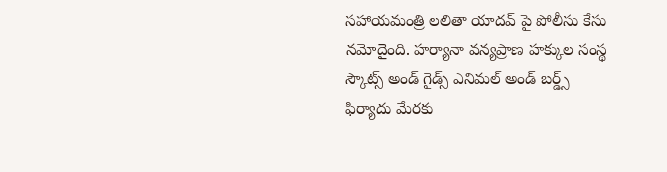సహాయమంత్రి లలితా యాదవ్‌ పై పోలీసు కేసు నమోదైంది. హర్యానా వన్యప్రాణ హక్కుల సంస్థ స్కౌట్స్ అండ్ గైడ్స్ ఎనిమల్ అండ్ బర్డ్స్ ఫిర్యాదు మేరకు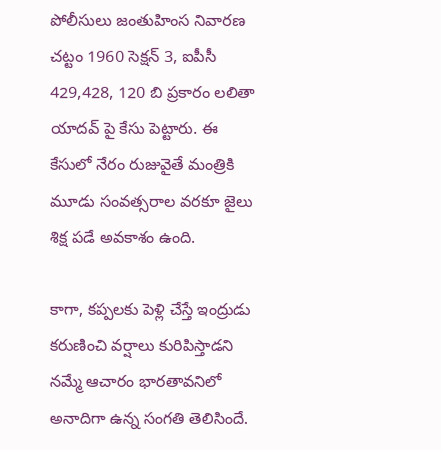పోలీసులు జంతుహింస నివారణ చట్టం 1960 సెక్షన్ 3, ఐపీసీ 429,428, 120 బి ప్రకారం లలితా యాదవ్ పై కేసు పెట్టారు. ఈ కేసులో నేరం రుజువైతే మంత్రికి మూడు సంవత్సరాల వరకూ జైలు శిక్ష పడే అవకాశం ఉంది.

కాగా, కప్పలకు పెళ్లి చేస్తే ఇంద్రుడు కరుణించి వర్షాలు కురిపిస్తాడని నమ్మే ఆచారం భారతావనిలో అనాదిగా ఉన్న సంగతి తెలిసిందే.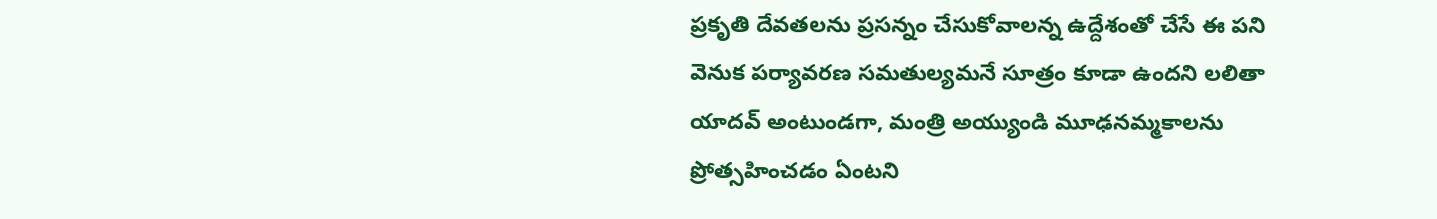ప్రకృతి దేవతలను ప్రసన్నం చేసుకోవాలన్న ఉద్దేశంతో చేసే ఈ పని వెనుక పర్యావరణ సమతుల్యమనే సూత్రం కూడా ఉందని లలితా యాదవ్ అంటుండగా, మంత్రి అయ్యుండి మూఢనమ్మకాలను ప్రోత్సహించడం ఏంటని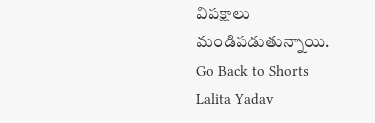విపక్షాలు మండిపడుతున్నాయి.
Go Back to Shorts
Lalita Yadav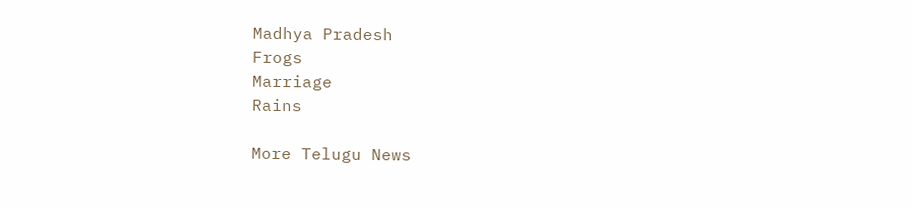Madhya Pradesh
Frogs
Marriage
Rains

More Telugu News